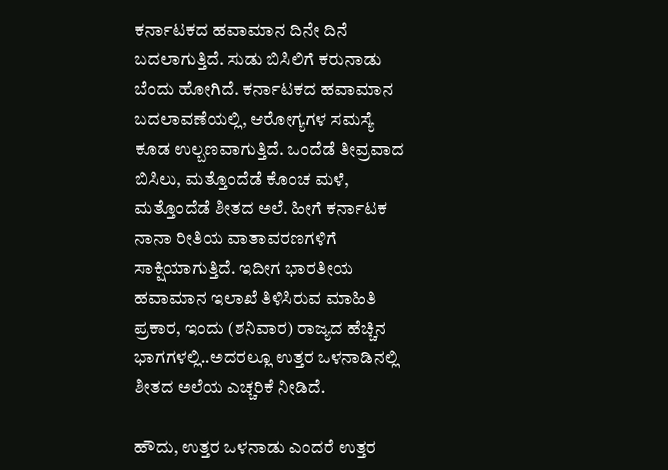ಕರ್ನಾಟಕದ ಹವಾಮಾನ ದಿನೇ ದಿನೆ ಬದಲಾಗುತ್ತಿದೆ. ಸುಡು ಬಿಸಿಲಿಗೆ ಕರುನಾಡು ಬೆಂದು ಹೋಗಿದೆ. ಕರ್ನಾಟಕದ ಹವಾಮಾನ ಬದಲಾವಣೆಯಲ್ಲಿ, ಆರೋಗ್ಯಗಳ ಸಮಸ್ಯೆ ಕೂಡ ಉಲ್ಬಣವಾಗುತ್ತಿದೆ. ಒಂದೆಡೆ ತೀವ್ರವಾದ ಬಿಸಿಲು, ಮತ್ತೊಂದೆಡೆ ಕೊಂಚ ಮಳೆ, ಮತ್ತೊಂದೆಡೆ ಶೀತದ ಅಲೆ. ಹೀಗೆ ಕರ್ನಾಟಕ ನಾನಾ ರೀತಿಯ ವಾತಾವರಣಗಳಿಗೆ ಸಾಕ್ಷಿಯಾಗುತ್ತಿದೆ. ಇದೀಗ ಭಾರತೀಯ ಹವಾಮಾನ ಇಲಾಖೆ ತಿಳಿಸಿರುವ ಮಾಹಿತಿ ಪ್ರಕಾರ, ಇಂದು (ಶನಿವಾರ) ರಾಜ್ಯದ ಹೆಚ್ಚಿನ ಭಾಗಗಳಲ್ಲಿ..ಅದರಲ್ಲೂ ಉತ್ತರ ಒಳನಾಡಿನಲ್ಲಿ ಶೀತದ ಅಲೆಯ ಎಚ್ಚರಿಕೆ ನೀಡಿದೆ.

ಹೌದು, ಉತ್ತರ ಒಳನಾಡು ಎಂದರೆ ಉತ್ತರ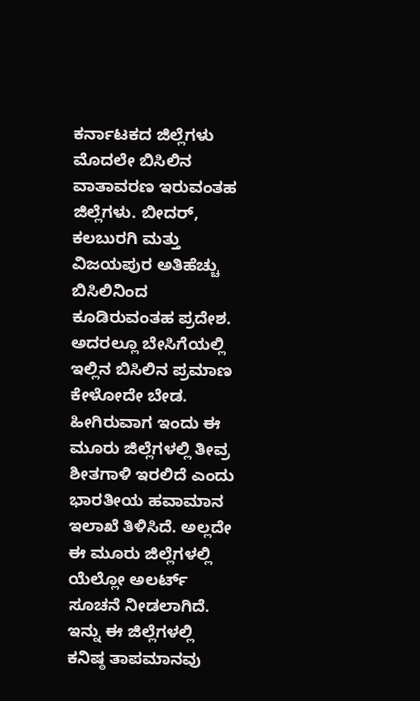ಕರ್ನಾಟಕದ ಜಿಲ್ಲೆಗಳು ಮೊದಲೇ ಬಿಸಿಲಿನ ವಾತಾವರಣ ಇರುವಂತಹ ಜಿಲ್ಲೆಗಳು. ಬೀದರ್, ಕಲಬುರಗಿ ಮತ್ತು ವಿಜಯಪುರ ಅತಿಹೆಚ್ಚು ಬಿಸಿಲಿನಿಂದ ಕೂಡಿರುವಂತಹ ಪ್ರದೇಶ. ಅದರಲ್ಲೂ ಬೇಸಿಗೆಯಲ್ಲಿ ಇಲ್ಲಿನ ಬಿಸಿಲಿನ ಪ್ರಮಾಣ ಕೇಳೋದೇ ಬೇಡ. ಹೀಗಿರುವಾಗ ಇಂದು ಈ ಮೂರು ಜಿಲ್ಲೆಗಳಲ್ಲಿ ತೀವ್ರ ಶೀತಗಾಳಿ ಇರಲಿದೆ ಎಂದು ಭಾರತೀಯ ಹವಾಮಾನ ಇಲಾಖೆ ತಿಳಿಸಿದೆ. ಅಲ್ಲದೇ ಈ ಮೂರು ಜಿಲ್ಲೆಗಳಲ್ಲಿ ಯೆಲ್ಲೋ ಅಲರ್ಟ್ ಸೂಚನೆ ನೀಡಲಾಗಿದೆ.
ಇನ್ನು ಈ ಜಿಲ್ಲೆಗಳಲ್ಲಿ ಕನಿಷ್ಠ ತಾಪಮಾನವು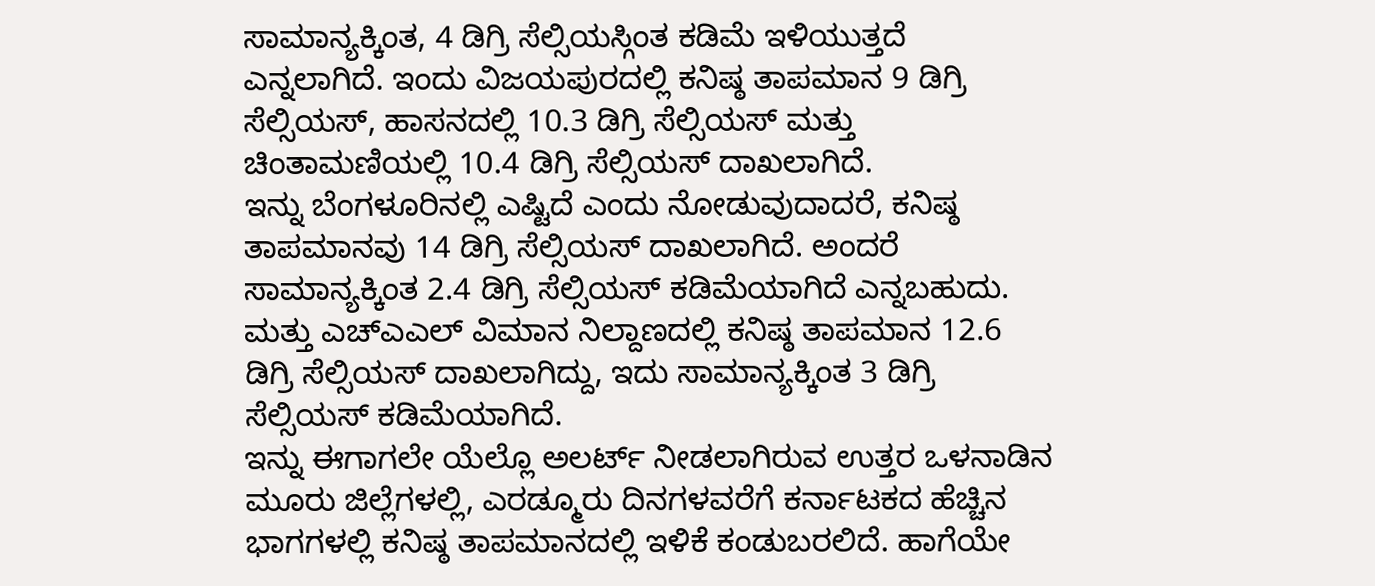ಸಾಮಾನ್ಯಕ್ಕಿಂತ, 4 ಡಿಗ್ರಿ ಸೆಲ್ಸಿಯಸ್ಗಿಂತ ಕಡಿಮೆ ಇಳಿಯುತ್ತದೆ ಎನ್ನಲಾಗಿದೆ. ಇಂದು ವಿಜಯಪುರದಲ್ಲಿ ಕನಿಷ್ಠ ತಾಪಮಾನ 9 ಡಿಗ್ರಿ ಸೆಲ್ಸಿಯಸ್, ಹಾಸನದಲ್ಲಿ 10.3 ಡಿಗ್ರಿ ಸೆಲ್ಸಿಯಸ್ ಮತ್ತು ಚಿಂತಾಮಣಿಯಲ್ಲಿ 10.4 ಡಿಗ್ರಿ ಸೆಲ್ಸಿಯಸ್ ದಾಖಲಾಗಿದೆ.
ಇನ್ನು ಬೆಂಗಳೂರಿನಲ್ಲಿ ಎಷ್ಟಿದೆ ಎಂದು ನೋಡುವುದಾದರೆ, ಕನಿಷ್ಠ ತಾಪಮಾನವು 14 ಡಿಗ್ರಿ ಸೆಲ್ಸಿಯಸ್ ದಾಖಲಾಗಿದೆ. ಅಂದರೆ ಸಾಮಾನ್ಯಕ್ಕಿಂತ 2.4 ಡಿಗ್ರಿ ಸೆಲ್ಸಿಯಸ್ ಕಡಿಮೆಯಾಗಿದೆ ಎನ್ನಬಹುದು. ಮತ್ತು ಎಚ್ಎಎಲ್ ವಿಮಾನ ನಿಲ್ದಾಣದಲ್ಲಿ ಕನಿಷ್ಠ ತಾಪಮಾನ 12.6 ಡಿಗ್ರಿ ಸೆಲ್ಸಿಯಸ್ ದಾಖಲಾಗಿದ್ದು, ಇದು ಸಾಮಾನ್ಯಕ್ಕಿಂತ 3 ಡಿಗ್ರಿ ಸೆಲ್ಸಿಯಸ್ ಕಡಿಮೆಯಾಗಿದೆ.
ಇನ್ನು ಈಗಾಗಲೇ ಯೆಲ್ಲೊ ಅಲರ್ಟ್ ನೀಡಲಾಗಿರುವ ಉತ್ತರ ಒಳನಾಡಿನ ಮೂರು ಜಿಲ್ಲೆಗಳಲ್ಲಿ, ಎರಡ್ಮೂರು ದಿನಗಳವರೆಗೆ ಕರ್ನಾಟಕದ ಹೆಚ್ಚಿನ ಭಾಗಗಳಲ್ಲಿ ಕನಿಷ್ಠ ತಾಪಮಾನದಲ್ಲಿ ಇಳಿಕೆ ಕಂಡುಬರಲಿದೆ. ಹಾಗೆಯೇ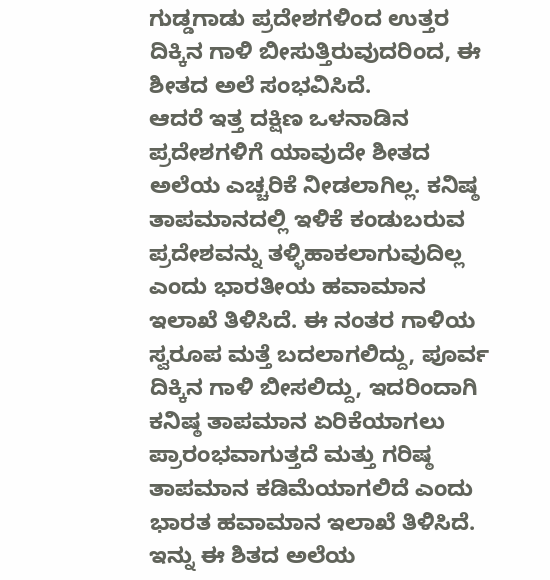ಗುಡ್ಡಗಾಡು ಪ್ರದೇಶಗಳಿಂದ ಉತ್ತರ ದಿಕ್ಕಿನ ಗಾಳಿ ಬೀಸುತ್ತಿರುವುದರಿಂದ, ಈ ಶೀತದ ಅಲೆ ಸಂಭವಿಸಿದೆ.
ಆದರೆ ಇತ್ತ ದಕ್ಷಿಣ ಒಳನಾಡಿನ ಪ್ರದೇಶಗಳಿಗೆ ಯಾವುದೇ ಶೀತದ ಅಲೆಯ ಎಚ್ಚರಿಕೆ ನೀಡಲಾಗಿಲ್ಲ. ಕನಿಷ್ಠ ತಾಪಮಾನದಲ್ಲಿ ಇಳಿಕೆ ಕಂಡುಬರುವ ಪ್ರದೇಶವನ್ನು ತಳ್ಳಿಹಾಕಲಾಗುವುದಿಲ್ಲ ಎಂದು ಭಾರತೀಯ ಹವಾಮಾನ ಇಲಾಖೆ ತಿಳಿಸಿದೆ. ಈ ನಂತರ ಗಾಳಿಯ ಸ್ವರೂಪ ಮತ್ತೆ ಬದಲಾಗಲಿದ್ದು, ಪೂರ್ವ ದಿಕ್ಕಿನ ಗಾಳಿ ಬೀಸಲಿದ್ದು, ಇದರಿಂದಾಗಿ ಕನಿಷ್ಠ ತಾಪಮಾನ ಏರಿಕೆಯಾಗಲು ಪ್ರಾರಂಭವಾಗುತ್ತದೆ ಮತ್ತು ಗರಿಷ್ಠ ತಾಪಮಾನ ಕಡಿಮೆಯಾಗಲಿದೆ ಎಂದು ಭಾರತ ಹವಾಮಾನ ಇಲಾಖೆ ತಿಳಿಸಿದೆ.
ಇನ್ನು ಈ ಶಿತದ ಅಲೆಯ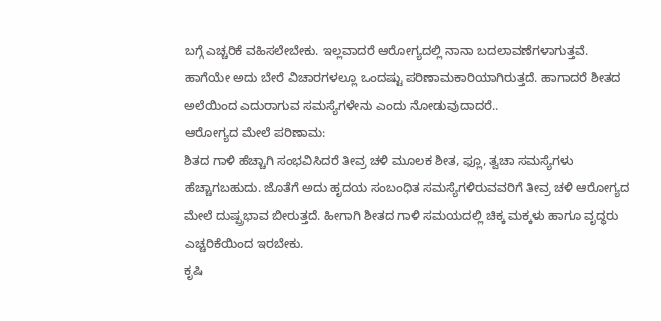ಬಗ್ಗೆ ಎಚ್ಚರಿಕೆ ವಹಿಸಲೇಬೇಕು. ಇಲ್ಲವಾದರೆ ಆರೋಗ್ಯದಲ್ಲಿ ನಾನಾ ಬದಲಾವಣೆಗಳಾಗುತ್ತವೆ. ಹಾಗೆಯೇ ಅದು ಬೇರೆ ವಿಚಾರಗಳಲ್ಲೂ ಒಂದಷ್ಟು ಪರಿಣಾಮಕಾರಿಯಾಗಿರುತ್ತದೆ. ಹಾಗಾದರೆ ಶೀತದ ಅಲೆಯಿಂದ ಎದುರಾಗುವ ಸಮಸ್ಯೆಗಳೇನು ಎಂದು ನೋಡುವುದಾದರೆ..
ಆರೋಗ್ಯದ ಮೇಲೆ ಪರಿಣಾಮ:
ಶಿತದ ಗಾಳಿ ಹೆಚ್ಚಾಗಿ ಸಂಭವಿಸಿದರೆ ತೀವ್ರ ಚಳಿ ಮೂಲಕ ಶೀತ, ಫ್ಲೂ, ತ್ವಚಾ ಸಮಸ್ಯೆಗಳು ಹೆಚ್ಚಾಗಬಹುದು. ಜೊತೆಗೆ ಅದು ಹೃದಯ ಸಂಬಂಧಿತ ಸಮಸ್ಯೆಗಳಿರುವವರಿಗೆ ತೀವ್ರ ಚಳಿ ಆರೋಗ್ಯದ ಮೇಲೆ ದುಷ್ಪ್ರಭಾವ ಬೀರುತ್ತದೆ. ಹೀಗಾಗಿ ಶೀತದ ಗಾಳಿ ಸಮಯದಲ್ಲಿ ಚಿಕ್ಕ ಮಕ್ಕಳು ಹಾಗೂ ವೃದ್ಧರು ಎಚ್ಚರಿಕೆಯಿಂದ ಇರಬೇಕು.
ಕೃಷಿ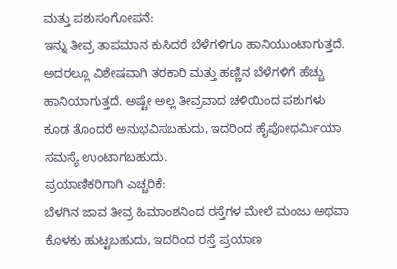ಮತ್ತು ಪಶುಸಂಗೋಪನೆ:
ಇನ್ನು ತೀವ್ರ ತಾಪಮಾನ ಕುಸಿದರೆ ಬೆಳೆಗಳಿಗೂ ಹಾನಿಯುಂಟಾಗುತ್ತದೆ. ಅದರಲ್ಲೂ ವಿಶೇಷವಾಗಿ ತರಕಾರಿ ಮತ್ತು ಹಣ್ಣಿನ ಬೆಳೆಗಳಿಗೆ ಹೆಚ್ಚು ಹಾನಿಯಾಗುತ್ತದೆ. ಅಷ್ಟೇ ಅಲ್ಲ ತೀವ್ರವಾದ ಚಳಿಯಿಂದ ಪಶುಗಳು ಕೂಡ ತೊಂದರೆ ಅನುಭವಿಸಬಹುದು, ಇದರಿಂದ ಹೈಪೋಥರ್ಮಿಯಾ ಸಮಸ್ಯೆ ಉಂಟಾಗಬಹುದು.
ಪ್ರಯಾಣಿಕರಿಗಾಗಿ ಎಚ್ಚರಿಕೆ:
ಬೆಳಗಿನ ಜಾವ ತೀವ್ರ ಹಿಮಾಂಶನಿಂದ ರಸ್ತೆಗಳ ಮೇಲೆ ಮಂಜು ಅಥವಾ ಕೊಳಕು ಹುಟ್ಟಬಹುದು, ಇದರಿಂದ ರಸ್ತೆ ಪ್ರಯಾಣ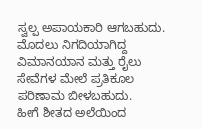ಸ್ವಲ್ಪ ಅಪಾಯಕಾರಿ ಆಗಬಹುದು. ಮೊದಲು ನಿಗದಿಯಾಗಿದ್ದ ವಿಮಾನಯಾನ ಮತ್ತು ರೈಲು ಸೇವೆಗಳ ಮೇಲೆ ಪ್ರತಿಕೂಲ ಪರಿಣಾಮ ಬೀಳಬಹುದು.
ಹೀಗೆ ಶೀತದ ಅಲೆಯಿಂದ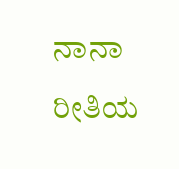ನಾನಾ ರೀತಿಯ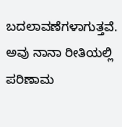ಬದಲಾವಣೆಗಳಾಗುತ್ತವೆ. ಅವು ನಾನಾ ರೀತಿಯಲ್ಲಿ ಪರಿಣಾಮ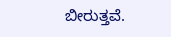ಬೀರುತ್ತವೆ.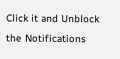Click it and Unblock the Notifications